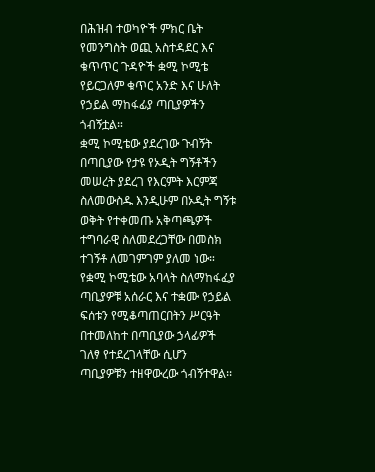በሕዝብ ተወካዮች ምክር ቤት የመንግስት ወጪ አስተዳደር እና ቁጥጥር ጉዳዮች ቋሚ ኮሚቴ የይርጋለም ቁጥር አንድ እና ሁለት የኃይል ማከፋፊያ ጣቢያዎችን ጎብኝቷል።
ቋሚ ኮሚቴው ያደረገው ጉብኝት በጣቢያው የታዩ የኦዲት ግኝቶችን መሠረት ያደረገ የእርምት እርምጃ ስለመውስዱ እንዲሁም በኦዲት ግኝቱ ወቅት የተቀመጡ አቅጣጫዎች ተግባራዊ ስለመደረጋቸው በመስክ ተገኝቶ ለመገምገም ያለመ ነው።
የቋሚ ኮሚቴው አባላት ስለማከፋፈያ ጣቢያዎቹ አሰራር እና ተቋሙ የኃይል ፍሰቱን የሚቆጣጠርበትን ሥርዓት በተመለከተ በጣቢያው ኃላፊዎች ገለፃ የተደረገላቸው ሲሆን ጣቢያዎቹን ተዘዋውረው ጎብኝተዋል፡፡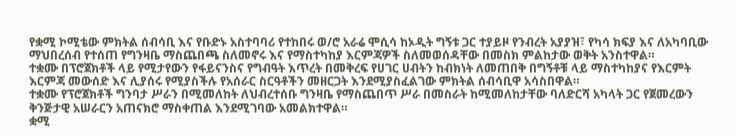የቋሚ ኮሚቴው ምክትል ሰብሳቢ እና የቡድኑ አስተባባሪ የተከበሩ ወ/ሮ አራሬ ሞሲሳ ከኦዲት ግኝቱ ጋር ተያይዞ የንብረት አያያዝ፣ የካሳ ክፍያ እና ለአካባቢው ማህበረሰብ የተሰጠ የግንዛቤ ማስጨበጫ ስለመኖሩ እና የማስተካከያ እርምጃዎች ስለመወሰዳቸው በመስክ ምልከታው ወቅት አንስተዋል።
ተቋሙ በፕሮጀክቶች ላይ የሚታየውን የፋይናንስና የግብዓት እጥረት በመቅረፍ የሀገር ሀብትን ከብክነት ለመጠበቅ በግኝቶቹ ላይ ማስተካከያና የእርምት እርምጃ መውሰድ እና ሊያሰሩ የሚያስችሉ የአሰራር ስርዓቶችን መዘርጋት እንደሚያስፈልገው ምክትል ሰብሳቢዋ አሳስበዋል።
ተቋሙ የፕሮጀክቶች ግንባታ ሥራን በሚመለከት ለህብረተሰቡ ግንዛቤ የማስጨበጥ ሥራ በመስራት ከሚመለከታቸው ባለድርሻ አካላት ጋር የጀመረውን ቅንጅታዊ አሠራርን አጠናክሮ ማስቀጠል እንደሚገባው አመልክተዋል።
ቋሚ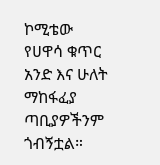ኮሚቴው የሀዋሳ ቁጥር አንድ እና ሁለት ማከፋፈያ ጣቢያዎችንም ጎብኝቷል።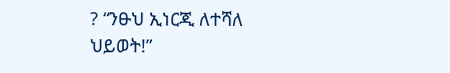? “ንፁህ ኢነርጂ ለተሻለ ህይወት!”